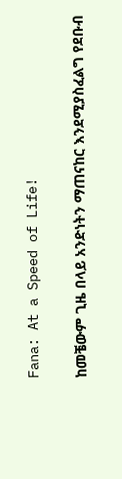Fana: At a Speed of Life!

ከመቼውም ጊዜ በላይ አንድነትን ማጠናከር እንደሚያስፈልግ የደቡብ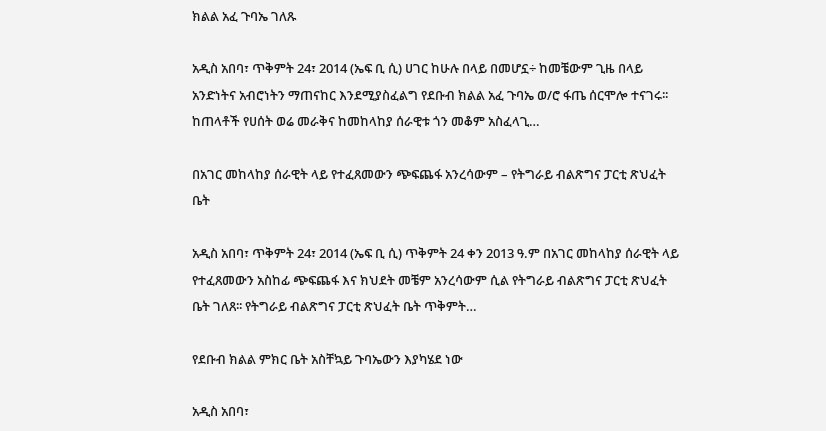ክልል አፈ ጉባኤ ገለጹ

አዲስ አበባ፣ ጥቅምት 24፣ 2014 (ኤፍ ቢ ሲ) ሀገር ከሁሉ በላይ በመሆኗ÷ ከመቼውም ጊዜ በላይ አንድነትና አብሮነትን ማጠናከር እንደሚያስፈልግ የደቡብ ክልል አፈ ጉባኤ ወ/ሮ ፋጤ ሰርሞሎ ተናገሩ፡፡ ከጠላቶች የሀሰት ወሬ መራቅና ከመከላከያ ሰራዊቱ ጎን መቆም አስፈላጊ…

በአገር መከላከያ ሰራዊት ላይ የተፈጸመውን ጭፍጨፋ አንረሳውም – የትግራይ ብልጽግና ፓርቲ ጽህፈት ቤት

አዲስ አበባ፣ ጥቅምት 24፣ 2014 (ኤፍ ቢ ሲ) ጥቅምት 24 ቀን 2013 ዓ.ም በአገር መከላከያ ሰራዊት ላይ የተፈጸመውን አስከፊ ጭፍጨፋ እና ክህደት መቼም አንረሳውም ሲል የትግራይ ብልጽግና ፓርቲ ጽህፈት ቤት ገለጸ፡፡ የትግራይ ብልጽግና ፓርቲ ጽህፈት ቤት ጥቅምት…

የደቡብ ክልል ምክር ቤት አስቸኳይ ጉባኤውን እያካሄደ ነው

አዲስ አበባ፣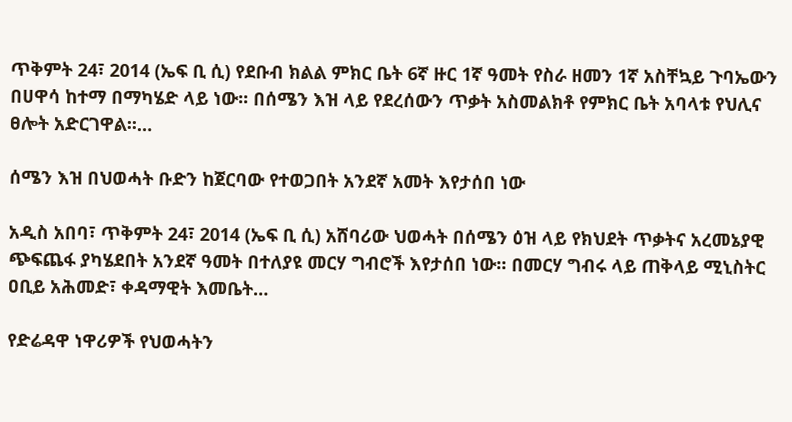ጥቅምት 24፣ 2014 (ኤፍ ቢ ሲ) የደቡብ ክልል ምክር ቤት 6ኛ ዙር 1ኛ ዓመት የስራ ዘመን 1ኛ አስቸኳይ ጉባኤውን በሀዋሳ ከተማ በማካሄድ ላይ ነው፡፡ በሰሜን እዝ ላይ የደረሰውን ጥቃት አስመልክቶ የምክር ቤት አባላቱ የህሊና ፀሎት አድርገዋል፡፡…

ሰሜን እዝ በህወሓት ቡድን ከጀርባው የተወጋበት አንደኛ አመት እየታሰበ ነው

አዲስ አበባ፣ ጥቅምት 24፣ 2014 (ኤፍ ቢ ሲ) አሸባሪው ህወሓት በሰሜን ዕዝ ላይ የክህደት ጥቃትና አረመኔያዊ ጭፍጨፋ ያካሄደበት አንደኛ ዓመት በተለያዩ መርሃ ግብሮች እየታሰበ ነው። በመርሃ ግብሩ ላይ ጠቅላይ ሚኒስትር ዐቢይ አሕመድ፣ ቀዳማዊት እመቤት…

የድሬዳዋ ነዋሪዎች የህወሓትን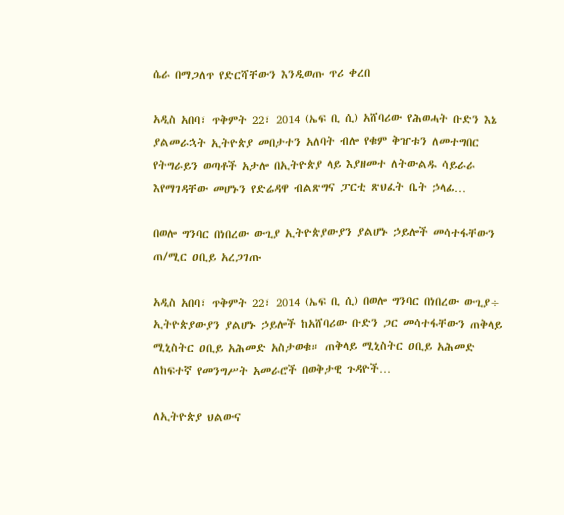ሴራ በማጋለጥ የድርሻቸውን እንዲወጡ ጥሪ ቀረበ

አዲስ አበባ፣ ጥቅምት 22፣ 2014 (ኤፍ ቢ ሲ) አሸባሪው የሕወሓት ቡድን እኔ ያልመራኋት ኢትዮጵያ መበታተን አለባት ብሎ የቁም ቅዠቱን ለመተግበር የትግራይን ወጣቶች አታሎ በኢትዮጵያ ላይ እያዘመተ ለትውልዱ ሳይራራ እየማገዳቸው መሆኑን የድሬዳዋ ብልጽግና ፓርቲ ጽህፈት ቤት ኃላፊ…

በወሎ ግንባር በነበረው ውጊያ ኢትዮጵያውያን ያልሆኑ ኃይሎች መሳተፋቸውን ጠ/ሚር ዐቢይ አረጋገጡ

አዲስ አበባ፣ ጥቅምት 22፣ 2014 (ኤፍ ቢ ሲ) በወሎ ግንባር በነበረው ውጊያ÷ ኢትዮጵያውያን ያልሆኑ ኃይሎች ከአሸባሪው ቡድን ጋር መሳተፋቸውን ጠቅላይ ሚኒስትር ዐቢይ አሕመድ አስታወቁ። ጠቅላይ ሚኒስትር ዐቢይ አሕመድ ለከፍተኛ የመንግሥት አመራሮች በወቅታዊ ጉዳዮች…

ለኢትዮጵያ ህልውና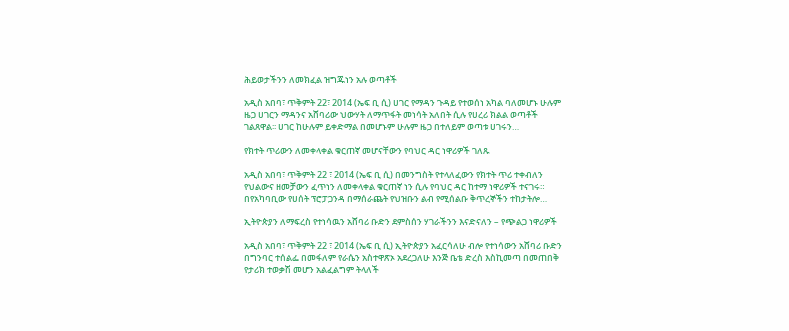ሕይወታችንን ለመክፈል ዝግጁነን አሉ ወጣቶች

አዲስ አበባ፣ ጥቅምት 22፣ 2014 (ኤፍ ቢ ሲ) ሀገር የማዳን ጉዳይ የተወሰነ አካል ባለመሆኑ ሁሉም ዜጋ ሀገርን ማዳንና አሸባሪው ህውሃት ለማጥፋት መነሳት አለበት ሲሉ የሀረሪ ክልል ወጣቶች ገልጸዋል፡፡ ሀገር ከሁሉም ይቀድማል በመሆኑም ሁሉም ዜጋ በተለይም ወጣቱ ሀገሩን…

የክተት ጥሪውን ለመቀላቀል ቁርጠኛ መሆናቸውን የባህር ዳር ነዋሪዎች ገለጹ

አዲስ አበባ፣ ጥቅምት 22 ፣ 2014 (ኤፍ ቢ ሲ) በመንግስት የተላለፈውን የክተት ጥሪ ተቀብለን የህልውና ዘመቻውን ፈጥነን ለመቀላቀል ቁርጠኛ ነን ሲሉ የባህር ዳር ከተማ ነዋሪዎች ተናገሩ። በየአካባቢው የሀሰት ፕሮፓጋንዳ በማሰራጨት የህዝቡን ልብ የሚሰልቡ ቅጥረኞችን ተከታትሎ…

ኢትዮጵያን ለማፍረስ የተነሳዉን አሸባሪ ቡድን ደምስሰን ሃገራችንን እናድናለን – የጭልጋ ነዋሪዎች

አዲስ አበባ፣ ጥቅምት 22 ፣ 2014 (ኤፍ ቢ ሲ) ኢትዮጵያን አፈርሳለሁ ብሎ የተነሳውን አሸባሪ ቡድን በግንባር ተሰልፌ በመፋለም የራሴን አስተዋጽኦ አደረጋለሁ እንጅ ቤቴ ድረስ እስኪመጣ በመጠበቅ የታሪክ ተወቃሽ መሆን አልፈልግም ትላለች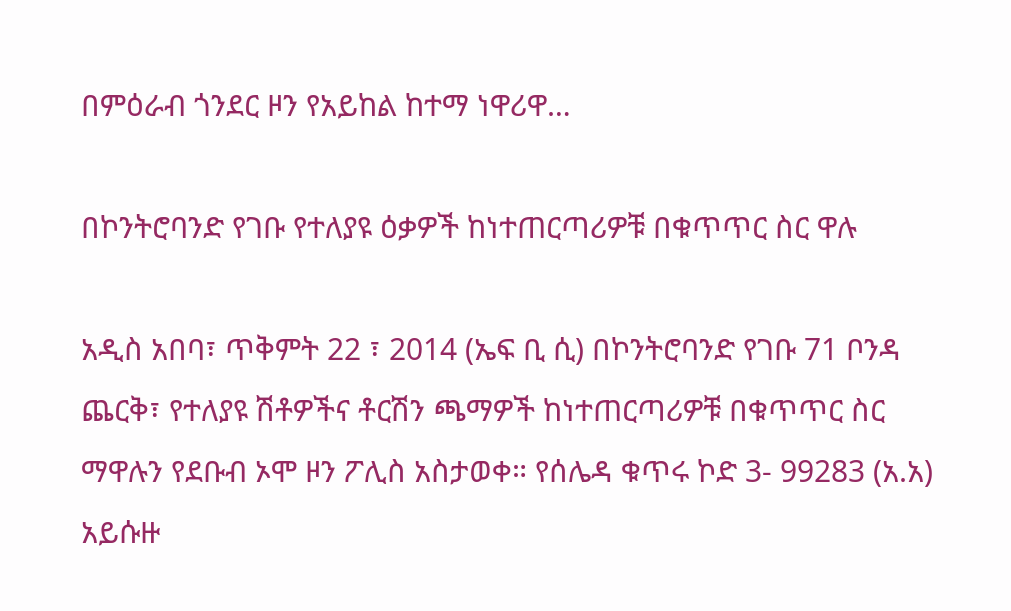በምዕራብ ጎንደር ዞን የአይከል ከተማ ነዋሪዋ…

በኮንትሮባንድ የገቡ የተለያዩ ዕቃዎች ከነተጠርጣሪዎቹ በቁጥጥር ስር ዋሉ

አዲስ አበባ፣ ጥቅምት 22 ፣ 2014 (ኤፍ ቢ ሲ) በኮንትሮባንድ የገቡ 71 ቦንዳ ጨርቅ፣ የተለያዩ ሽቶዎችና ቶርሽን ጫማዎች ከነተጠርጣሪዎቹ በቁጥጥር ስር ማዋሉን የደቡብ ኦሞ ዞን ፖሊስ አስታወቀ። የሰሌዳ ቁጥሩ ኮድ 3- 99283 (አ.አ) አይሱዙ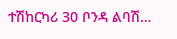ተሽከርካሪ 30 ቦንዳ ልባሽ…